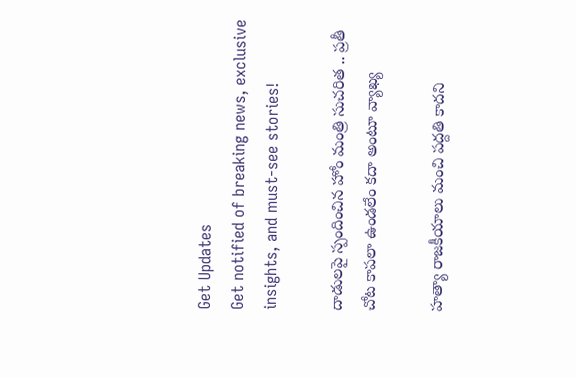Get Updates
Get notified of breaking news, exclusive insights, and must-see stories!

దాడులపై స్పందించిన హోం మంత్రి సుచరిత .. ప్రతీ చోట కాపలా ఉండలేం కదా అంటూ వ్యాఖ్య

హత్యా రాజకీయాలు మంచి పద్దతి కాదని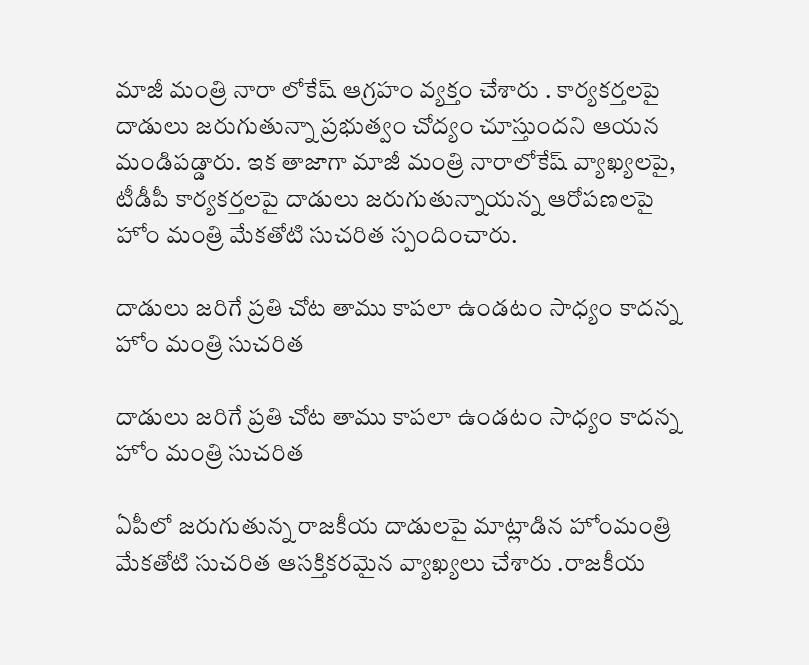మాజీ మంత్రి నారా లోకేష్ ఆగ్రహం వ్యక్తం చేశారు . కార్యకర్తలపై దాడులు జరుగుతున్నా ప్రభుత్వం చోద్యం చూస్తుందని ఆయన మండిపడ్డారు. ఇక తాజాగా మాజీ మంత్రి నారాలోకేష్ వ్యాఖ్యలపై, టీడీపీ కార్యకర్తలపై దాడులు జరుగుతున్నాయన్న ఆరోపణలపై హోం మంత్రి మేకతోటి సుచరిత స్పందించారు.

దాడులు జరిగే ప్రతి చోట తాము కాపలా ఉండటం సాధ్యం కాదన్న హోం మంత్రి సుచరిత

దాడులు జరిగే ప్రతి చోట తాము కాపలా ఉండటం సాధ్యం కాదన్న హోం మంత్రి సుచరిత

ఏపీలో జరుగుతున్న రాజకీయ దాడులపై మాట్లాడిన హోంమంత్రి మేకతోటి సుచరిత ఆసక్తికరమైన వ్యాఖ్యలు చేశారు .రాజకీయ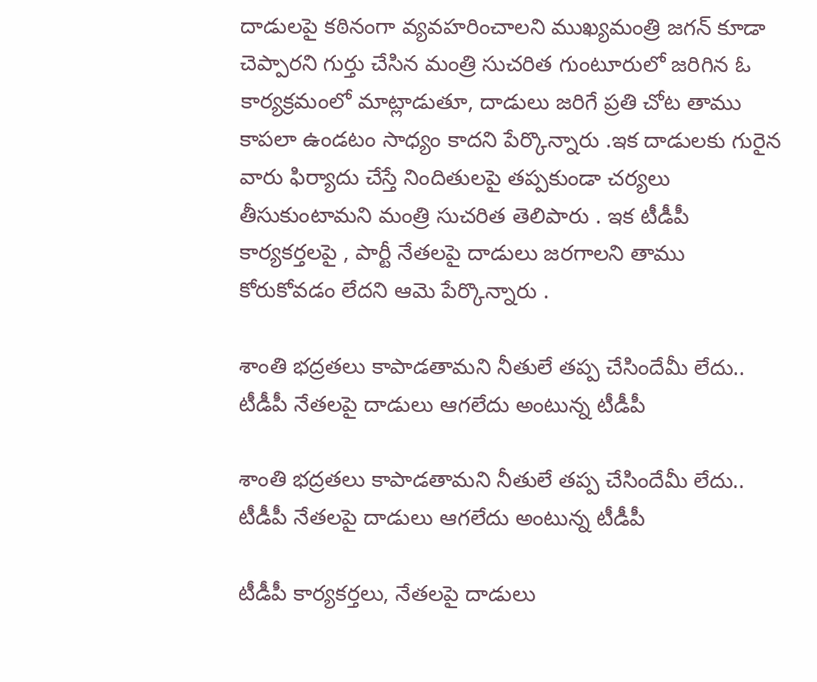దాడులపై కఠినంగా వ్యవహరించాలని ముఖ్యమంత్రి జగన్ కూడా చెప్పారని గుర్తు చేసిన మంత్రి సుచరిత గుంటూరులో జరిగిన ఓ కార్యక్రమంలో మాట్లాడుతూ, దాడులు జరిగే ప్రతి చోట తాము కాపలా ఉండటం సాధ్యం కాదని పేర్కొన్నారు .ఇక దాడులకు గురైన వారు ఫిర్యాదు చేస్తే నిందితులపై తప్పకుండా చర్యలు తీసుకుంటామని మంత్రి సుచరిత తెలిపారు . ఇక టీడీపీ కార్యకర్తలపై , పార్టీ నేతలపై దాడులు జరగాలని తాము కోరుకోవడం లేదని ఆమె పేర్కొన్నారు .

శాంతి భద్రతలు కాపాడతామని నీతులే తప్ప చేసిందేమీ లేదు.. టీడీపీ నేతలపై దాడులు ఆగలేదు అంటున్న టీడీపీ

శాంతి భద్రతలు కాపాడతామని నీతులే తప్ప చేసిందేమీ లేదు.. టీడీపీ నేతలపై దాడులు ఆగలేదు అంటున్న టీడీపీ

టీడీపీ కార్యకర్తలు, నేతలపై దాడులు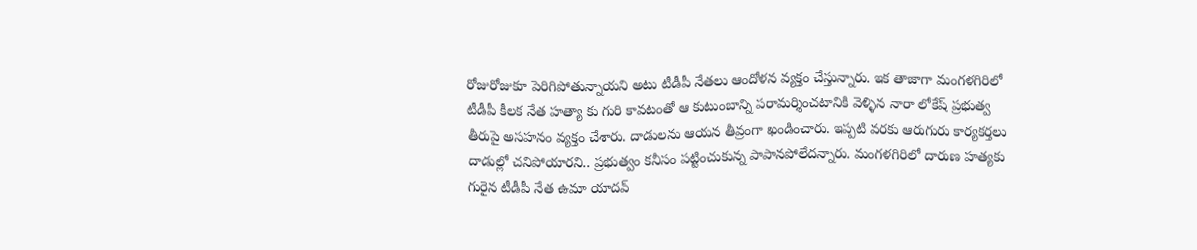రోజురోజుకూ పెరిగిపోతున్నాయని అటు టీడీపీ నేతలు ఆందోళన వ్యక్తం చేస్తున్నారు. ఇక తాజాగా మంగళగిరిలో టీడీపీ కీలక నేత హత్యా కు గురి కావటంతో ఆ కుటుంబాన్ని పరామర్శించటానికి వెళ్ళిన నారా లోకేష్ ప్రభుత్వ తీరుపై అసహనం వ్యక్తం చేశారు. దాడులను ఆయన తీవ్రంగా ఖండించారు. ఇప్పటి వరకు ఆరుగురు కార్యకర్తలు దాడుల్లో చనిపోయారని.. ప్రభుత్వం కనీసం పట్టించుకున్న పాపానపోలేదన్నారు. మంగళగిరిలో దారుణ హత్యకు గురైన టీడీపీ నేత ఉమా యాదవ్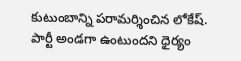కుటుంబాన్ని పరామర్శించిన లోకేష్. పార్టీ అండగా ఉంటుందని ధైర్యం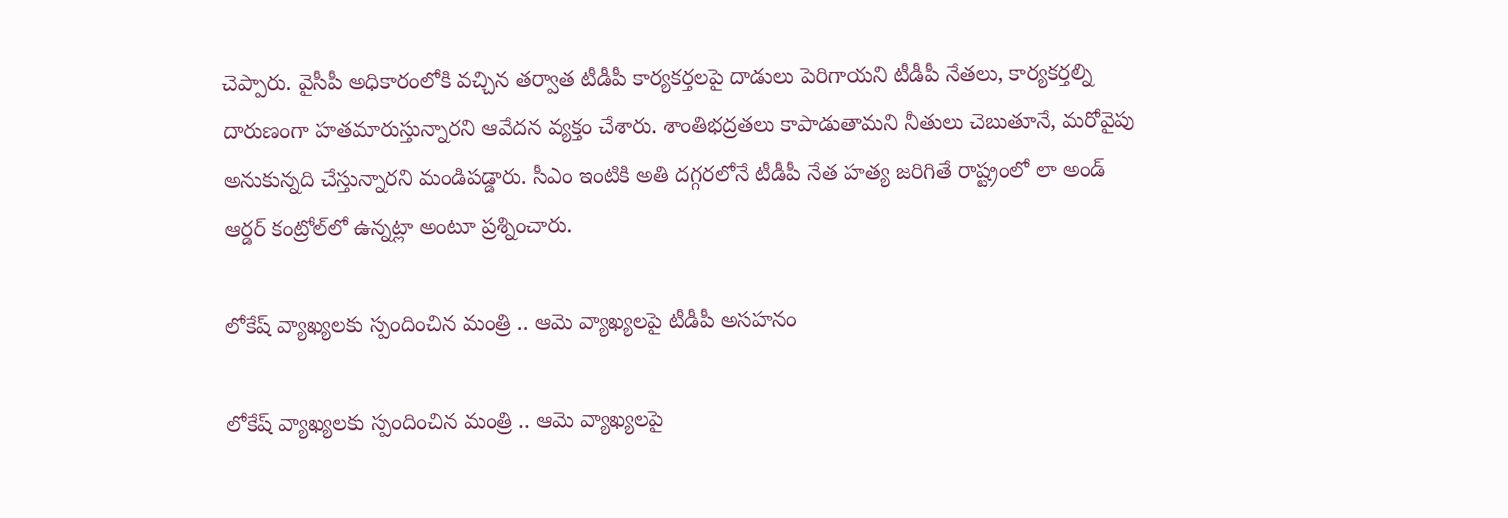చెప్పారు. వైసీపీ అధికారంలోకి వచ్చిన తర్వాత టీడీపీ కార్యకర్తలపై దాడులు పెరిగాయని టీడీపీ నేతలు, కార్యకర్తల్ని దారుణంగా హతమారుస్తున్నారని ఆవేదన వ్యక్తం చేశారు. శాంతిభద్రతలు కాపాడుతామని నీతులు చెబుతూనే, మరోవైపు అనుకున్నది చేస్తున్నారని మండిపడ్డారు. సీఎం ఇంటికి అతి దగ్గరలోనే టీడీపీ నేత హత్య జరిగితే రాష్ట్రంలో లా అండ్ ఆర్డర్ కంట్రోల్‌లో ఉన్నట్లా అంటూ ప్రశ్నించారు.

లోకేష్ వ్యాఖ్యలకు స్పందించిన మంత్రి .. ఆమె వ్యాఖ్యలపై టీడీపీ అసహనం

లోకేష్ వ్యాఖ్యలకు స్పందించిన మంత్రి .. ఆమె వ్యాఖ్యలపై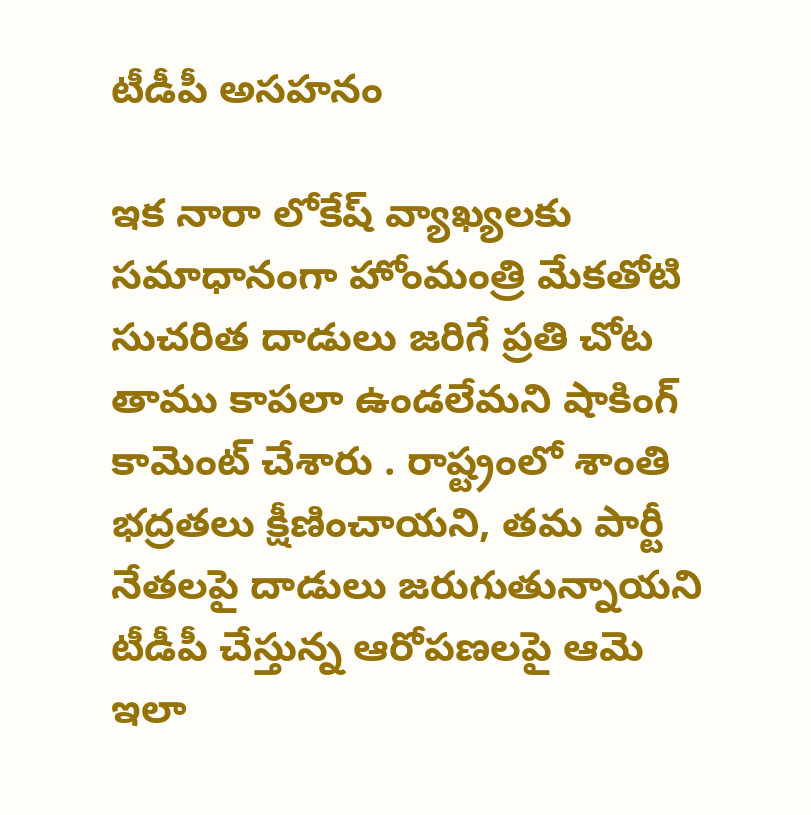టీడీపీ అసహనం

ఇక నారా లోకేష్ వ్యాఖ్యలకు సమాధానంగా హోంమంత్రి మేకతోటి సుచరిత దాడులు జరిగే ప్రతి చోట తాము కాపలా ఉండలేమని షాకింగ్ కామెంట్ చేశారు . రాష్ట్రంలో శాంతి భద్రతలు క్షీణించాయని, తమ పార్టీ నేతలపై దాడులు జరుగుతున్నాయని టీడీపీ చేస్తున్న ఆరోపణలపై ఆమె ఇలా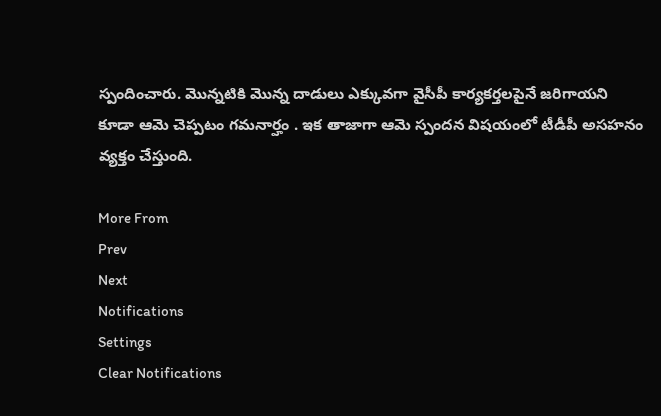స్పందించారు. మొన్నటికి మొన్న దాడులు ఎక్కువగా వైసీపీ కార్యకర్తలపైనే జరిగాయని కూడా ఆమె చెప్పటం గమనార్హం . ఇక తాజాగా ఆమె స్పందన విషయంలో టీడీపీ అసహనం వ్యక్తం చేస్తుంది.

More From
Prev
Next
Notifications
Settings
Clear Notifications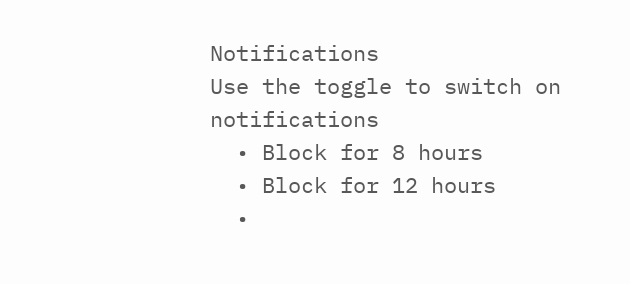Notifications
Use the toggle to switch on notifications
  • Block for 8 hours
  • Block for 12 hours
  •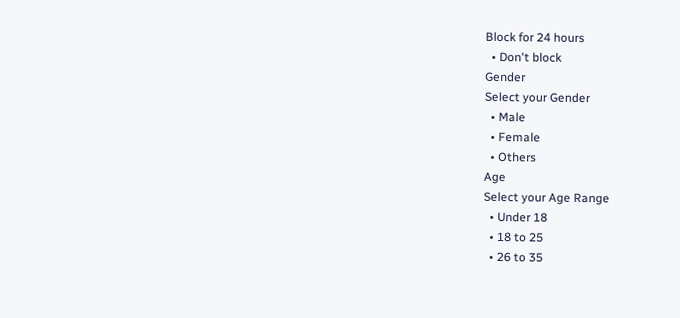Block for 24 hours
  • Don't block
Gender
Select your Gender
  • Male
  • Female
  • Others
Age
Select your Age Range
  • Under 18
  • 18 to 25
  • 26 to 35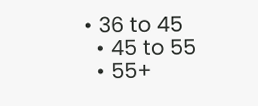• 36 to 45
  • 45 to 55
  • 55+